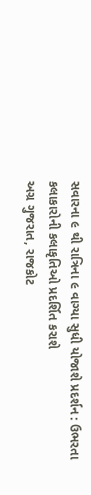સવારના ૯ થી રાત્રિના ૯ વાગ્યા સુધી યોજાશે પ્રદર્શન : ઉભરતા કલાકારોની કલાકૃતિઓ પ્રદર્શિત કરાશે
અગ્ર ગુજરાત, રાજકોટ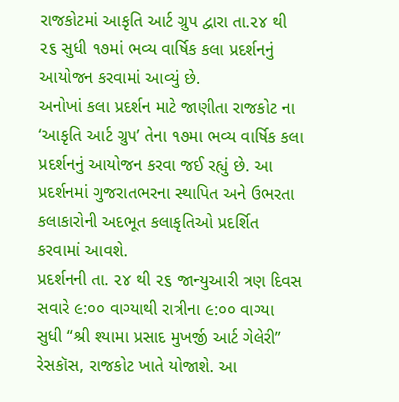રાજકોટમાં આકૃતિ આર્ટ ગ્રુપ દ્વારા તા.૨૪ થી ૨૬ સુધી ૧૭માં ભવ્ય વાર્ષિક કલા પ્રદર્શનનું આયોજન કરવામાં આવ્યું છે.
અનોખાં કલા પ્રદર્શન માટે જાણીતા રાજકોટ ના ‘આકૃતિ આર્ટ ગ્રુપ’ તેના ૧૭મા ભવ્ય વાર્ષિક કલા પ્રદર્શનનું આયોજન કરવા જઈ રહ્યું છે. આ પ્રદર્શનમાં ગુજરાતભરના સ્થાપિત અને ઉભરતા કલાકારોની અદભૂત કલાકૃતિઓ પ્રદર્શિત કરવામાં આવશે.
પ્રદર્શનની તા. ૨૪ થી ૨૬ જાન્યુઆરી ત્રણ દિવસ સવારે ૯:૦૦ વાગ્યાથી રાત્રીના ૯:૦૦ વાગ્યા સુધી “શ્રી શ્યામા પ્રસાદ મુખર્જી આર્ટ ગેલેરી” રેસકૉસ, રાજકોટ ખાતે યોજાશે. આ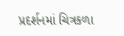પ્રદર્શનમાં ચિત્રકળા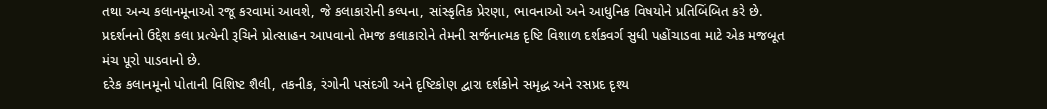તથા અન્ય કલાનમૂનાઓ રજૂ કરવામાં આવશે, જે કલાકારોની કલ્પના, સાંસ્કૃતિક પ્રેરણા, ભાવનાઓ અને આધુનિક વિષયોને પ્રતિબિંબિત કરે છે. પ્રદર્શનનો ઉદ્દેશ કલા પ્રત્યેની રૂચિને પ્રોત્સાહન આપવાનો તેમજ કલાકારોને તેમની સર્જનાત્મક દૃષ્ટિ વિશાળ દર્શકવર્ગ સુધી પહોંચાડવા માટે એક મજબૂત મંચ પૂરો પાડવાનો છે.
દરેક કલાનમૂનો પોતાની વિશિષ્ટ શૈલી, તકનીક, રંગોની પસંદગી અને દૃષ્ટિકોણ દ્વારા દર્શકોને સમૃદ્ધ અને રસપ્રદ દૃશ્ય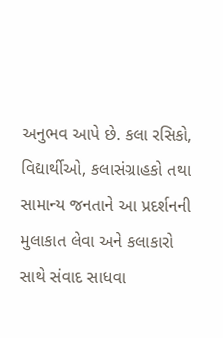અનુભવ આપે છે. કલા રસિકો, વિદ્યાર્થીઓ, કલાસંગ્રાહકો તથા સામાન્ય જનતાને આ પ્રદર્શનની મુલાકાત લેવા અને કલાકારો સાથે સંવાદ સાધવા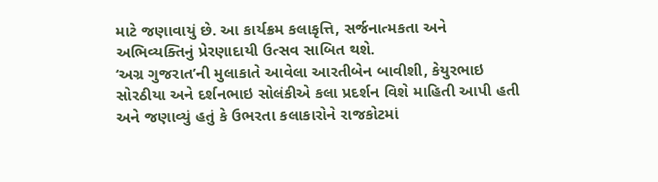માટે જણાવાયું છે. આ કાર્યક્રમ કલાકૃત્તિ, સર્જનાત્મકતા અને અભિવ્યક્તિનું પ્રેરણાદાયી ઉત્સવ સાબિત થશે.
‘અગ્ર ગુજરાત’ની મુલાકાતે આવેલા આરતીબેન બાવીશી, કેયુરભાઇ સોરઠીયા અને દર્શનભાઇ સોલંકીએ કલા પ્રદર્શન વિશે માહિતી આપી હતી અને જણાવ્યું હતું કે ઉભરતા કલાકારોને રાજકોટમાં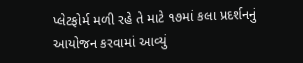પ્લેટફોર્મ મળી રહે તે માટે ૧૭માં કલા પ્રદર્શનનું આયોજન કરવામાં આવ્યું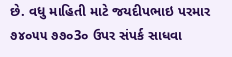છે. વધુ માહિતી માટે જયદીપભાઇ પરમાર ૭૪૦૫૫ ૭૭૦3૦ ઉપર સંપર્ક સાધવા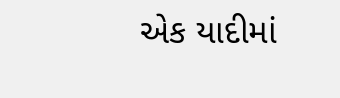એક યાદીમાં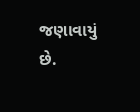જણાવાયું છે.